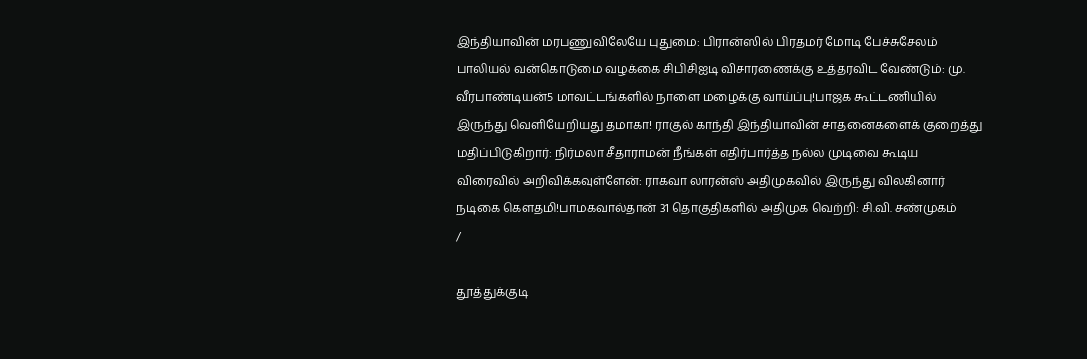இந்தியாவின் மரபணுவிலேயே புதுமை: பிரான்ஸில் பிரதமர் மோடி பேச்சுசேலம் பாலியல் வன்கொடுமை வழக்கை சிபிசிஐடி விசாரணைக்கு உத்தரவிட வேண்டும்: மு. வீரபாண்டியன்5 மாவட்டங்களில் நாளை மழைக்கு வாய்ப்பு!பாஜக கூட்டணியில் இருந்து வெளியேறியது தமாகா! ராகுல் காந்தி இந்தியாவின் சாதனைகளைக் குறைத்து மதிப்பிடுகிறார்: நிர்மலா சீதாராமன் நீங்கள் எதிர்பார்த்த நல்ல முடிவை கூடிய விரைவில் அறிவிக்கவுள்ளேன்: ராகவா லாரன்ஸ் அதிமுகவில் இருந்து விலகினார் நடிகை கெளதமி!பாமகவால்தான் 31 தொகுதிகளில் அதிமுக வெற்றி: சி.வி. சண்முகம்
/

தூத்துக்குடி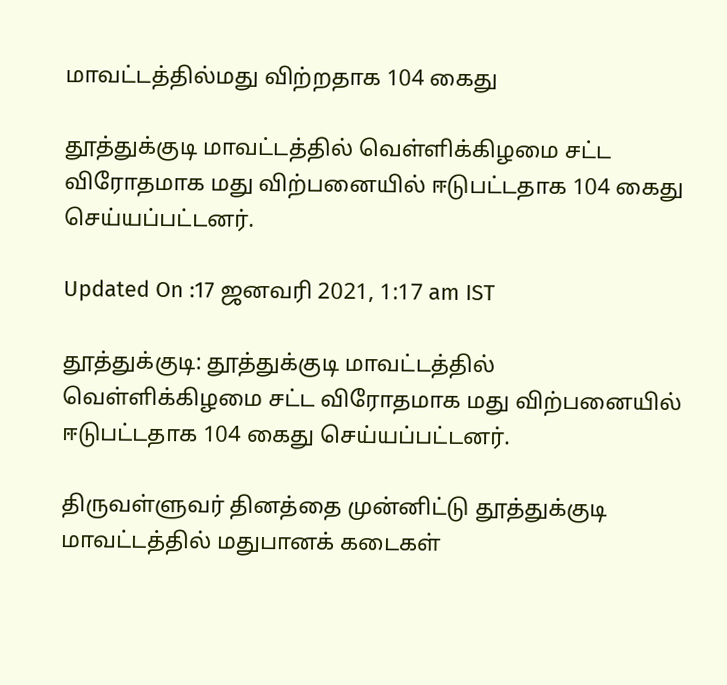மாவட்டத்தில்மது விற்றதாக 104 கைது

தூத்துக்குடி மாவட்டத்தில் வெள்ளிக்கிழமை சட்ட விரோதமாக மது விற்பனையில் ஈடுபட்டதாக 104 கைது செய்யப்பட்டனர்.

Updated On :17 ஜனவரி 2021, 1:17 am IST

தூத்துக்குடி: தூத்துக்குடி மாவட்டத்தில் வெள்ளிக்கிழமை சட்ட விரோதமாக மது விற்பனையில் ஈடுபட்டதாக 104 கைது செய்யப்பட்டனர்.

திருவள்ளுவர் தினத்தை முன்னிட்டு தூத்துக்குடி மாவட்டத்தில் மதுபானக் கடைகள்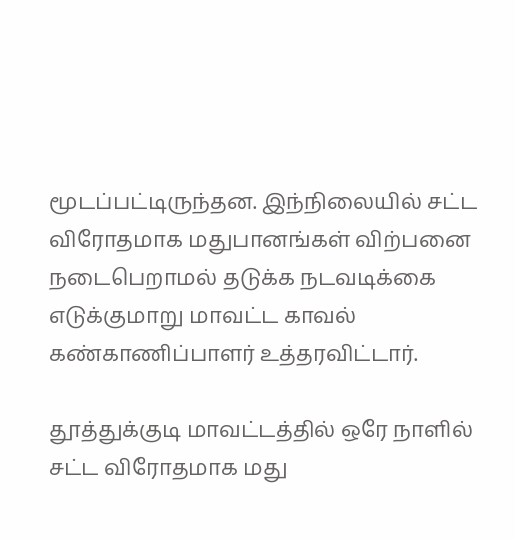மூடப்பட்டிருந்தன. இந்நிலையில் சட்ட விரோதமாக மதுபானங்கள் விற்பனை நடைபெறாமல் தடுக்க நடவடிக்கை எடுக்குமாறு மாவட்ட காவல் கண்காணிப்பாளர் உத்தரவிட்டார்.

தூத்துக்குடி மாவட்டத்தில் ஒரே நாளில் சட்ட விரோதமாக மது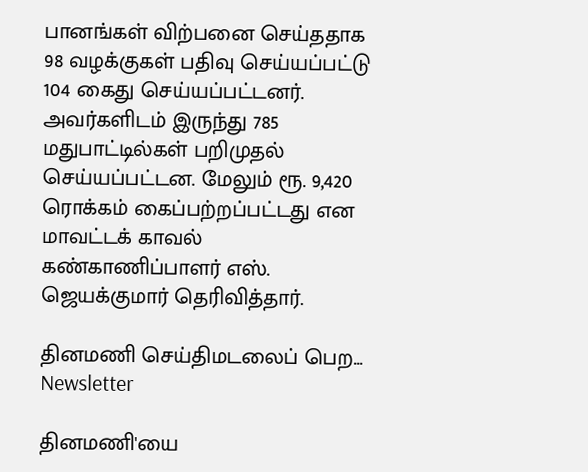பானங்கள் விற்பனை செய்ததாக 98 வழக்குகள் பதிவு செய்யப்பட்டு 104 கைது செய்யப்பட்டனர். அவர்களிடம் இருந்து 785 மதுபாட்டில்கள் பறிமுதல் செய்யப்பட்டன. மேலும் ரூ. 9,420 ரொக்கம் கைப்பற்றப்பட்டது என மாவட்டக் காவல் கண்காணிப்பாளர் எஸ். ஜெயக்குமார் தெரிவித்தார்.

தினமணி செய்திமடலைப் பெற... Newsletter

தினமணி'யை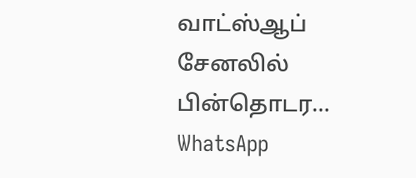வாட்ஸ்ஆப் சேனலில் பின்தொடர... WhatsApp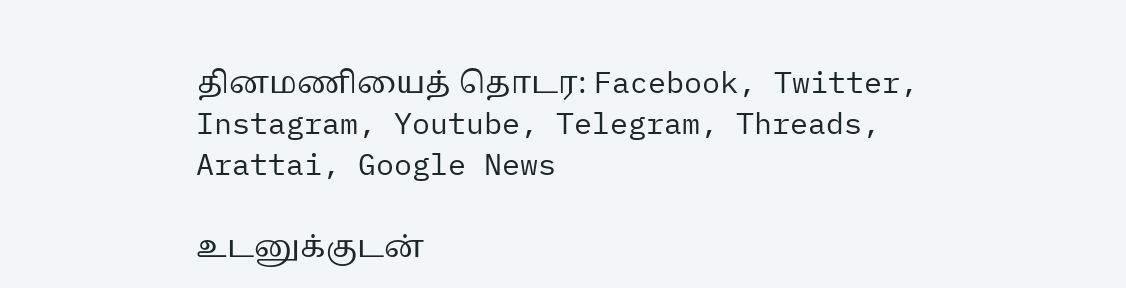தினமணியைத் தொடர: Facebook, Twitter, Instagram, Youtube, Telegram, Threads, Arattai, Google News

உடனுக்குடன்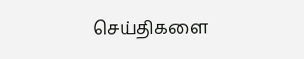செய்திகளை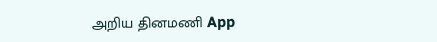அறிய தினமணி App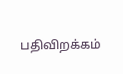பதிவிறக்கம்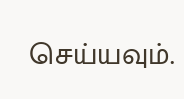செய்யவும்.